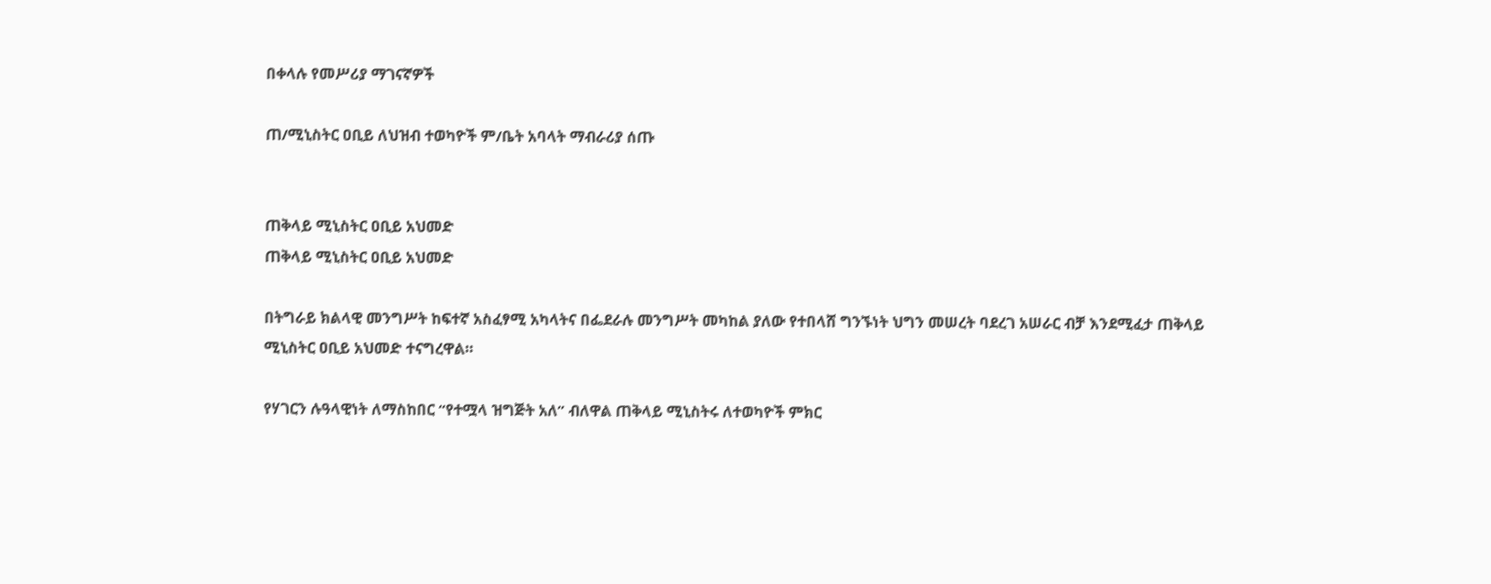በቀላሉ የመሥሪያ ማገናኛዎች

ጠ/ሚኒስትር ዐቢይ ለህዝብ ተወካዮች ም/ቤት አባላት ማብራሪያ ሰጡ


ጠቅላይ ሚኒስትር ዐቢይ አህመድ
ጠቅላይ ሚኒስትር ዐቢይ አህመድ

በትግራይ ክልላዊ መንግሥት ከፍተኛ አስፈፃሚ አካላትና በፌደራሉ መንግሥት መካከል ያለው የተበላሸ ግንኙነት ህግን መሠረት ባደረገ አሠራር ብቻ እንደሚፈታ ጠቅላይ ሚኒስትር ዐቢይ አህመድ ተናግረዋል።

የሃገርን ሉዓላዊነት ለማስከበር “የተሟላ ዝግጅት አለ” ብለዋል ጠቅላይ ሚኒስትሩ ለተወካዮች ምክር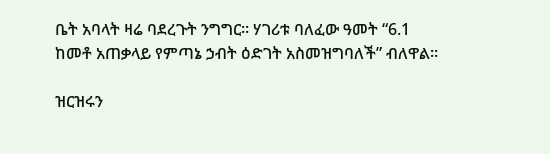ቤት አባላት ዛሬ ባደረጉት ንግግር። ሃገሪቱ ባለፈው ዓመት “6.1 ከመቶ አጠቃላይ የምጣኔ ኃብት ዕድገት አስመዝግባለች” ብለዋል።

ዝርዝሩን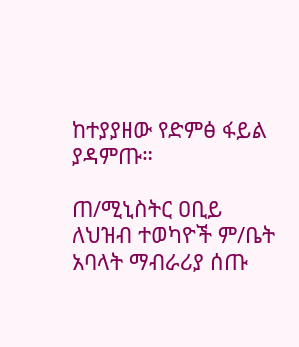ከተያያዘው የድምፅ ፋይል ያዳምጡ።

ጠ/ሚኒስትር ዐቢይ ለህዝብ ተወካዮች ም/ቤት አባላት ማብራሪያ ሰጡ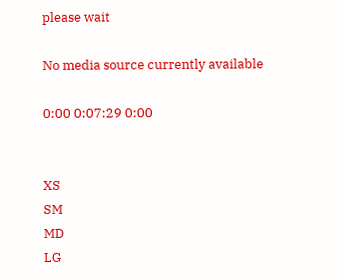please wait

No media source currently available

0:00 0:07:29 0:00


XS
SM
MD
LG